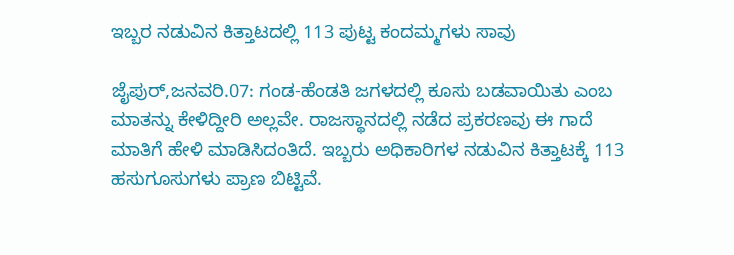ಇಬ್ಬರ ನಡುವಿನ ಕಿತ್ತಾಟದಲ್ಲಿ 113 ಪುಟ್ಟ ಕಂದಮ್ಮಗಳು ಸಾವು

ಜೈಪುರ್,ಜನವರಿ.07: ಗಂಡ-ಹೆಂಡತಿ ಜಗಳದಲ್ಲಿ ಕೂಸು ಬಡವಾಯಿತು ಎಂಬ ಮಾತನ್ನು ಕೇಳಿದ್ದೀರಿ ಅಲ್ಲವೇ. ರಾಜಸ್ಥಾನದಲ್ಲಿ ನಡೆದ ಪ್ರಕರಣವು ಈ ಗಾದೆ ಮಾತಿಗೆ ಹೇಳಿ ಮಾಡಿಸಿದಂತಿದೆ. ಇಬ್ಬರು ಅಧಿಕಾರಿಗಳ ನಡುವಿನ ಕಿತ್ತಾಟಕ್ಕೆ 113 ಹಸುಗೂಸುಗಳು ಪ್ರಾಣ ಬಿಟ್ಟಿವೆ.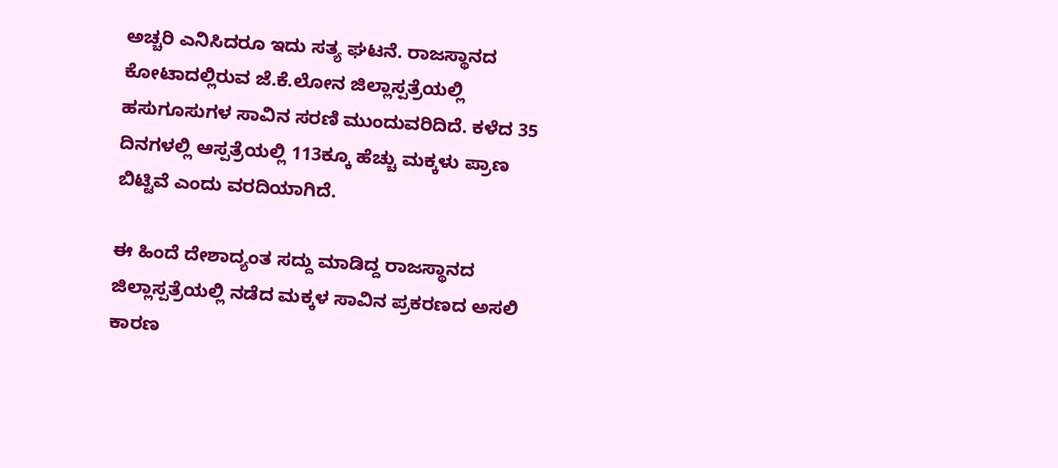ಅಚ್ಚರಿ ಎನಿಸಿದರೂ ಇದು ಸತ್ಯ ಘಟನೆ. ರಾಜಸ್ಥಾನದ ಕೋಟಾದಲ್ಲಿರುವ ಜೆ.ಕೆ.ಲೋನ ಜಿಲ್ಲಾಸ್ಪತ್ರೆಯಲ್ಲಿ ಹಸುಗೂಸುಗಳ ಸಾವಿನ ಸರಣಿ ಮುಂದುವರಿದಿದೆ. ಕಳೆದ 35 ದಿನಗಳಲ್ಲಿ ಆಸ್ಪತ್ರೆಯಲ್ಲಿ 113ಕ್ಕೂ ಹೆಚ್ಚು ಮಕ್ಕಳು ಪ್ರಾಣ ಬಿಟ್ಟಿವೆ ಎಂದು ವರದಿಯಾಗಿದೆ.

ಈ ಹಿಂದೆ ದೇಶಾದ್ಯಂತ ಸದ್ದು ಮಾಡಿದ್ದ ರಾಜಸ್ಥಾನದ ಜಿಲ್ಲಾಸ್ಪತ್ರೆಯಲ್ಲಿ ನಡೆದ ಮಕ್ಕಳ ಸಾವಿನ ಪ್ರಕರಣದ ಅಸಲಿ ಕಾರಣ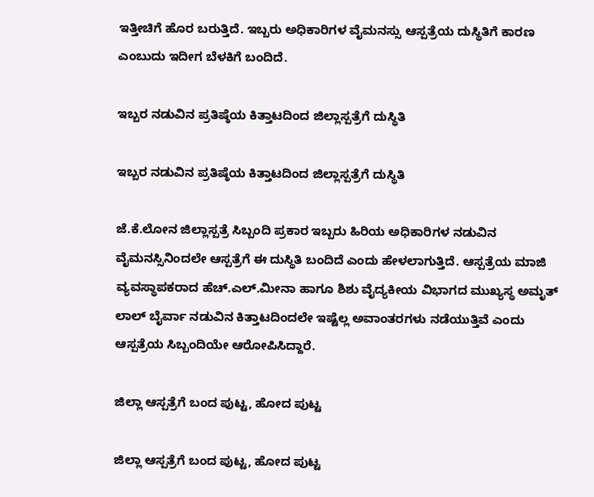ಇತ್ತೀಚಿಗೆ ಹೊರ ಬರುತ್ತಿದೆ. ಇಬ್ಬರು ಅಧಿಕಾರಿಗಳ ವೈಮನಸ್ಸು ಆಸ್ಪತ್ರೆಯ ದುಸ್ಥಿತಿಗೆ ಕಾರಣ ಎಂಬುದು ಇದೀಗ ಬೆಳಕಿಗೆ ಬಂದಿದೆ.

ಇಬ್ಬರ ನಡುವಿನ ಪ್ರತಿಷ್ಠೆಯ ಕಿತ್ತಾಟದಿಂದ ಜಿಲ್ಲಾಸ್ಪತ್ರೆಗೆ ದುಸ್ಥಿತಿ

ಇಬ್ಬರ ನಡುವಿನ ಪ್ರತಿಷ್ಠೆಯ ಕಿತ್ತಾಟದಿಂದ ಜಿಲ್ಲಾಸ್ಪತ್ರೆಗೆ ದುಸ್ಥಿತಿ

ಜೆ.ಕೆ.ಲೋನ ಜಿಲ್ಲಾಸ್ಪತ್ರೆ ಸಿಬ್ಬಂದಿ ಪ್ರಕಾರ ಇಬ್ಬರು ಹಿರಿಯ ಅಧಿಕಾರಿಗಳ ನಡುವಿನ ವೈಮನಸ್ಸಿನಿಂದಲೇ ಆಸ್ಪತ್ರೆಗೆ ಈ ದುಸ್ಥಿತಿ ಬಂದಿದೆ ಎಂದು ಹೇಳಲಾಗುತ್ತಿದೆ. ಆಸ್ಪತ್ರೆಯ ಮಾಜಿ ವ್ಯವಸ್ಥಾಪಕರಾದ ಹೆಚ್.ಎಲ್.ಮೀನಾ ಹಾಗೂ ಶಿಶು ವೈದ್ಯಕೀಯ ವಿಭಾಗದ ಮುಖ್ಯಸ್ಥ ಅಮೃತ್ ಲಾಲ್ ಬೈರ್ವಾ ನಡುವಿನ ಕಿತ್ತಾಟದಿಂದಲೇ ಇಷ್ಟೆಲ್ಲ ಅವಾಂತರಗಳು ನಡೆಯುತ್ತಿವೆ ಎಂದು ಆಸ್ಪತ್ರೆಯ ಸಿಬ್ಬಂದಿಯೇ ಆರೋಪಿಸಿದ್ದಾರೆ.

ಜಿಲ್ಲಾ ಆಸ್ಪತ್ರೆಗೆ ಬಂದ ಪುಟ್ಟ, ಹೋದ ಪುಟ್ಟ

ಜಿಲ್ಲಾ ಆಸ್ಪತ್ರೆಗೆ ಬಂದ ಪುಟ್ಟ, ಹೋದ ಪುಟ್ಟ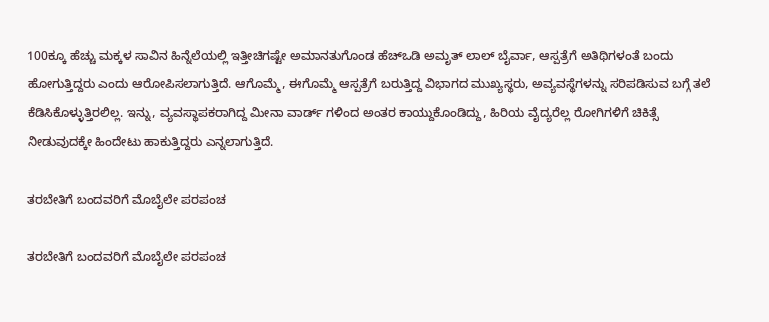100ಕ್ಕೂ ಹೆಚ್ಚು ಮಕ್ಕಳ ಸಾವಿನ ಹಿನ್ನೆಲೆಯಲ್ಲಿ ಇತ್ತೀಚಿಗಷ್ಟೇ ಅಮಾನತುಗೊಂಡ ಹೆಚ್ಒಡಿ ಅಮೃತ್ ಲಾಲ್ ಬೈರ್ವಾ, ಆಸ್ಪತ್ರೆಗೆ ಅತಿಥಿಗಳಂತೆ ಬಂದು ಹೋಗುತ್ತಿದ್ದರು ಎಂದು ಆರೋಪಿಸಲಾಗುತ್ತಿದೆ. ಆಗೊಮ್ಮೆ, ಈಗೊಮ್ಮೆ ಆಸ್ಪತ್ರೆಗೆ ಬರುತ್ತಿದ್ದ ವಿಭಾಗದ ಮುಖ್ಯಸ್ಥರು, ಅವ್ಯವಸ್ಥೆಗಳನ್ನು ಸರಿಪಡಿಸುವ ಬಗ್ಗೆ ತಲೆ ಕೆಡಿಸಿಕೊಳ್ಳುತ್ತಿರಲಿಲ್ಲ. ಇನ್ನು, ವ್ಯವಸ್ಥಾಪಕರಾಗಿದ್ದ ಮೀನಾ ವಾರ್ಡ್ ಗಳಿಂದ ಅಂತರ ಕಾಯ್ದುಕೊಂಡಿದ್ದು, ಹಿರಿಯ ವೈದ್ಯರೆಲ್ಲ ರೋಗಿಗಳಿಗೆ ಚಿಕಿತ್ಸೆ ನೀಡುವುದಕ್ಕೇ ಹಿಂದೇಟು ಹಾಕುತ್ತಿದ್ದರು ಎನ್ನಲಾಗುತ್ತಿದೆ.

ತರಬೇತಿಗೆ ಬಂದವರಿಗೆ ಮೊಬೈಲೇ ಪರಪಂಚ

ತರಬೇತಿಗೆ ಬಂದವರಿಗೆ ಮೊಬೈಲೇ ಪರಪಂಚ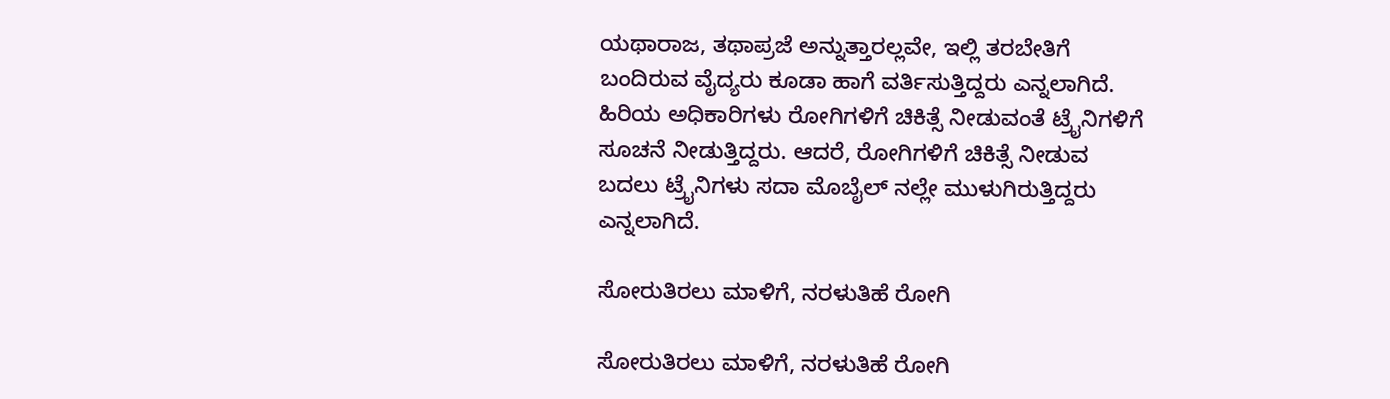ಯಥಾರಾಜ, ತಥಾಪ್ರಜೆ ಅನ್ನುತ್ತಾರಲ್ಲವೇ, ಇಲ್ಲಿ ತರಬೇತಿಗೆ ಬಂದಿರುವ ವೈದ್ಯರು ಕೂಡಾ ಹಾಗೆ ವರ್ತಿಸುತ್ತಿದ್ದರು ಎನ್ನಲಾಗಿದೆ. ಹಿರಿಯ ಅಧಿಕಾರಿಗಳು ರೋಗಿಗಳಿಗೆ ಚಿಕಿತ್ಸೆ ನೀಡುವಂತೆ ಟ್ರೈನಿಗಳಿಗೆ ಸೂಚನೆ ನೀಡುತ್ತಿದ್ದರು. ಆದರೆ, ರೋಗಿಗಳಿಗೆ ಚಿಕಿತ್ಸೆ ನೀಡುವ ಬದಲು ಟ್ರೈನಿಗಳು ಸದಾ ಮೊಬೈಲ್ ನಲ್ಲೇ ಮುಳುಗಿರುತ್ತಿದ್ದರು ಎನ್ನಲಾಗಿದೆ.

ಸೋರುತಿರಲು ಮಾಳಿಗೆ, ನರಳುತಿಹೆ ರೋಗಿ

ಸೋರುತಿರಲು ಮಾಳಿಗೆ, ನರಳುತಿಹೆ ರೋಗಿ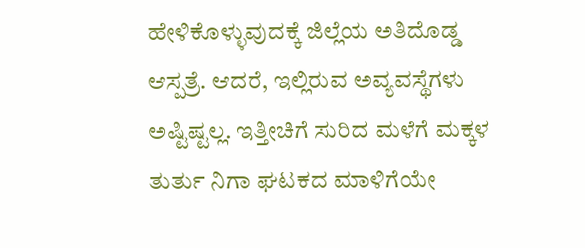ಹೇಳಿಕೊಳ್ಳುವುದಕ್ಕೆ ಜಿಲ್ಲೆಯ ಅತಿದೊಡ್ಡ ಆಸ್ಪತ್ರೆ. ಆದರೆ, ಇಲ್ಲಿರುವ ಅವ್ಯವಸ್ಥೆಗಳು ಅಷ್ಟಿಷ್ಟಲ್ಲ. ಇತ್ತೀಚಿಗೆ ಸುರಿದ ಮಳೆಗೆ ಮಕ್ಕಳ ತುರ್ತು ನಿಗಾ ಘಟಕದ ಮಾಳಿಗೆಯೇ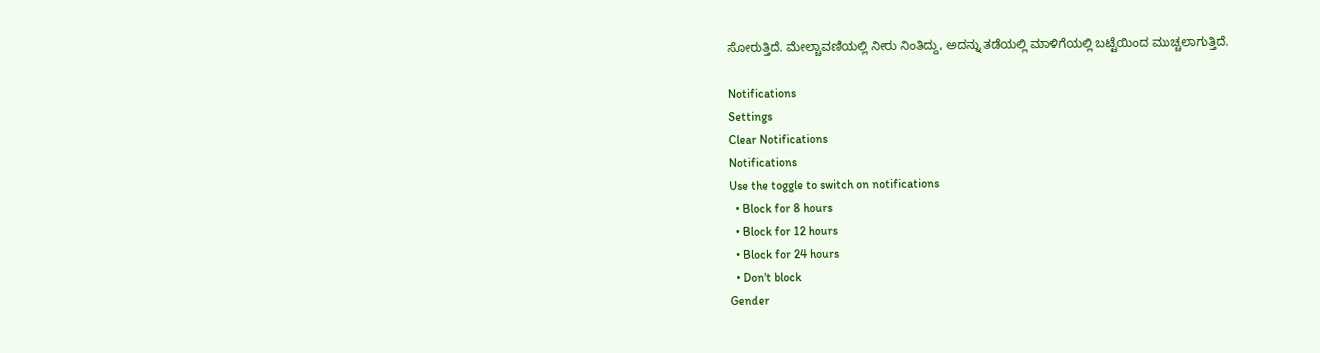ಸೋರುತ್ತಿದೆ. ಮೇಲ್ಚಾವಣಿಯಲ್ಲಿ ನೀರು ನಿಂತಿದ್ದು, ಅದನ್ನು ತಡೆಯಲ್ಲಿ ಮಾಳಿಗೆಯಲ್ಲಿ ಬಟ್ಟೆಯಿಂದ ಮುಚ್ಚಲಾಗುತ್ತಿದೆ.

Notifications
Settings
Clear Notifications
Notifications
Use the toggle to switch on notifications
  • Block for 8 hours
  • Block for 12 hours
  • Block for 24 hours
  • Don't block
Gender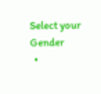Select your Gender
  •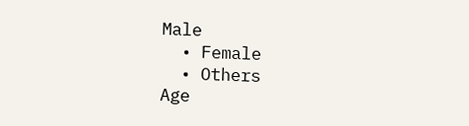Male
  • Female
  • Others
Age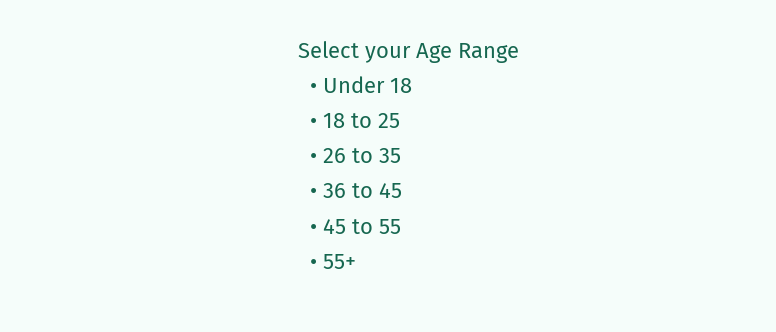Select your Age Range
  • Under 18
  • 18 to 25
  • 26 to 35
  • 36 to 45
  • 45 to 55
  • 55+